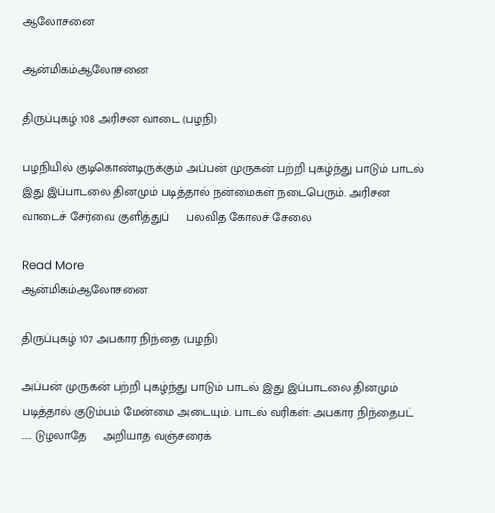ஆலோசனை

ஆன்மிகம்ஆலோசனை

திருப்புகழ் 108 அரிசன வாடை (பழநி)

பழநியில் குடிகொண்டிருக்கும் அப்பன் முருகன் பற்றி புகழ்ந்து பாடும் பாடல் இது இப்பாடலை தினமும் படித்தால் நன்மைகள் நடைபெரும். அரிசன வாடைச் சேர்வை குளித்துப்     பலவித கோலச் சேலை

Read More
ஆன்மிகம்ஆலோசனை

திருப்புகழ் 107 அபகார நிந்தை (பழநி)

அப்பன் முருகன் பற்றி புகழ்ந்து பாடும் பாடல் இது இப்பாடலை தினமும் படித்தால் குடும்பம் மேன்மை அடையும். பாடல் வரிகள்: அபகார நிந்தைபட் …… டுழலாதே     அறியாத வஞ்சரைக்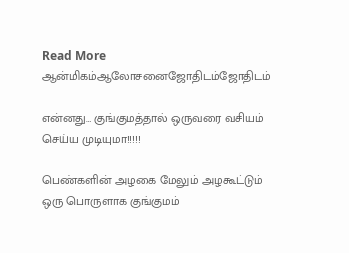Read More
ஆன்மிகம்ஆலோசனைஜோதிடம்ஜோதிடம்

என்னது… குங்குமத்தால் ஒருவரை வசியம் செய்ய முடியுமா!!!!!

பெண்களின் அழகை மேலும் அழகூட்டும் ஒரு பொருளாக குங்குமம்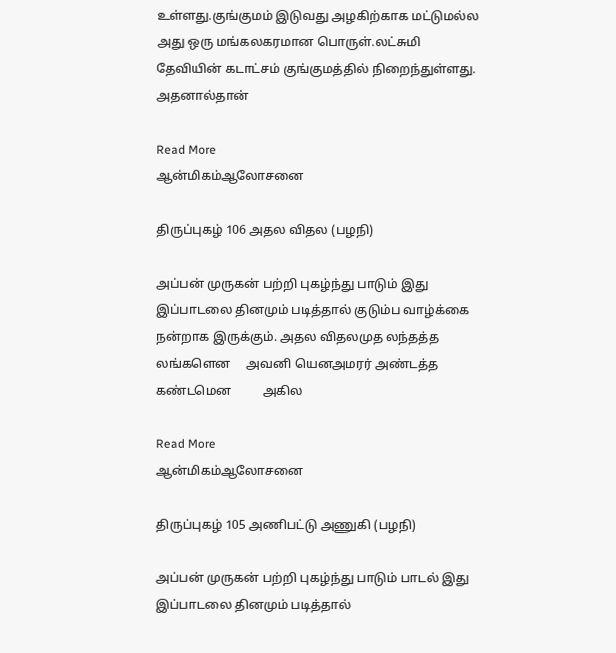உள்ளது.குங்குமம் இடுவது அழகிற்காக மட்டுமல்ல அது ஒரு மங்கலகரமான பொருள்.லட்சுமி தேவியின் கடாட்சம் குங்குமத்தில் நிறைந்துள்ளது. அதனால்தான்

Read More
ஆன்மிகம்ஆலோசனை

திருப்புகழ் 106 அதல விதல (பழநி)

அப்பன் முருகன் பற்றி புகழ்ந்து பாடும் இது இப்பாடலை தினமும் படித்தால் குடும்ப வாழ்க்கை நன்றாக இருக்கும். அதல விதலமுத லந்தத்த லங்களென     அவனி யெனஅமரர் அண்டத்த கண்டமென          அகில

Read More
ஆன்மிகம்ஆலோசனை

திருப்புகழ் 105 அணிபட்டு அணுகி (பழநி)

அப்பன் முருகன் பற்றி புகழ்ந்து பாடும் பாடல் இது இப்பாடலை தினமும் படித்தால்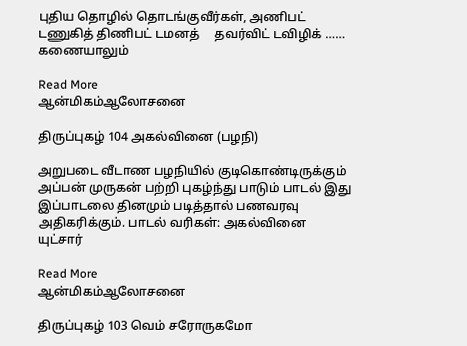புதிய தொழில் தொடங்குவீர்கள், அணிபட் டணுகித் திணிபட் டமனத்     தவர்விட் டவிழிக் …… கணையாலும்

Read More
ஆன்மிகம்ஆலோசனை

திருப்புகழ் 104 அகல்வினை (பழநி)

அறுபடை வீடாண பழநியில் குடிகொண்டிருக்கும் அப்பன் முருகன் பற்றி புகழ்ந்து பாடும் பாடல் இது இப்பாடலை தினமும் படித்தால் பணவரவு அதிகரிக்கும். பாடல் வரிகள்: அகல்வினை யுட்சார்

Read More
ஆன்மிகம்ஆலோசனை

திருப்புகழ் 103 வெம் சரோருகமோ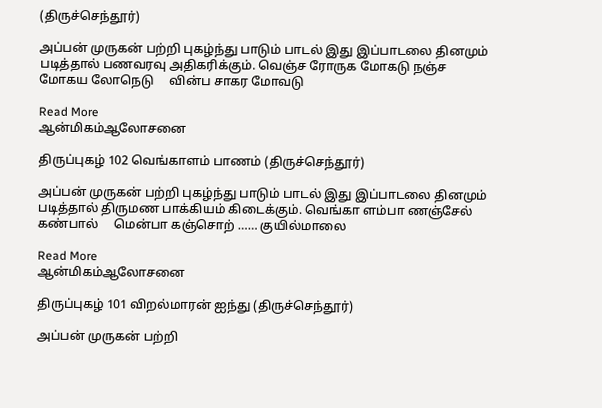(திருச்செந்தூர்)

அப்பன் முருகன் பற்றி புகழ்ந்து பாடும் பாடல் இது இப்பாடலை தினமும் படித்தால் பணவரவு அதிகரிக்கும். வெஞ்ச ரோருக மோகடு நஞ்ச மோகய லோநெடு     வின்ப சாகர மோவடு

Read More
ஆன்மிகம்ஆலோசனை

திருப்புகழ் 102 வெங்காளம் பாணம் (திருச்செந்தூர்)

அப்பன் முருகன் பற்றி புகழ்ந்து பாடும் பாடல் இது இப்பாடலை தினமும் படித்தால் திருமண பாக்கியம் கிடைக்கும். வெங்கா ளம்பா ணஞ்சேல் கண்பால்     மென்பா கஞ்சொற் …… குயில்மாலை

Read More
ஆன்மிகம்ஆலோசனை

திருப்புகழ் 101 விறல்மாரன் ஐந்து (திருச்செந்தூர்)

அப்பன் முருகன் பற்றி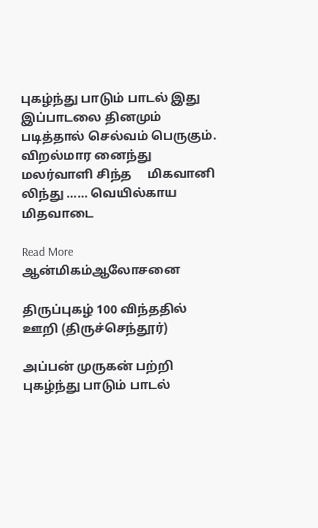புகழ்ந்து பாடும் பாடல் இது இப்பாடலை தினமும் படித்தால் செல்வம் பெருகும். விறல்மார னைந்து மலர்வாளி சிந்த     மிகவானி லிந்து …… வெயில்காய மிதவாடை

Read More
ஆன்மிகம்ஆலோசனை

திருப்புகழ் 100 விந்ததில் ஊறி (திருச்செந்தூர்)

அப்பன் முருகன் பற்றி புகழ்ந்து பாடும் பாடல்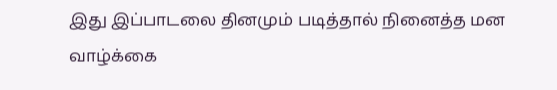இது இப்பாடலை தினமும் படித்தால் நினைத்த மன வாழ்க்கை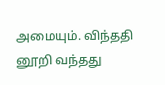அமையும். விந்ததி னூறி வந்தது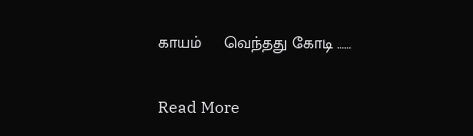காயம்     வெந்தது கோடி ……

Read More